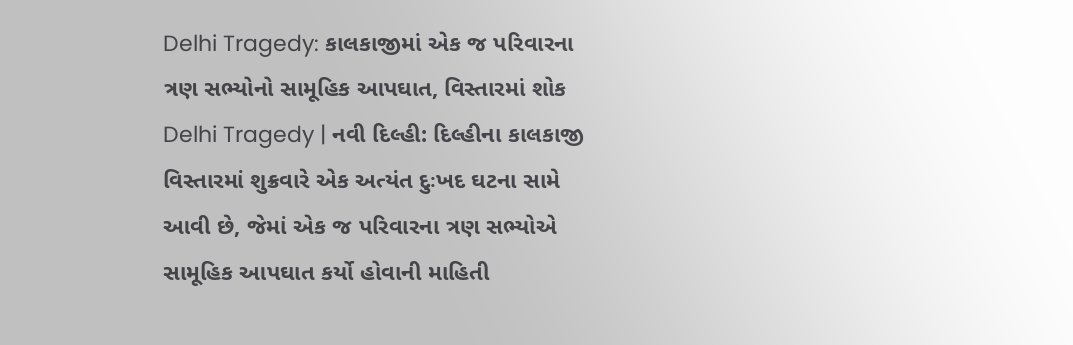Delhi Tragedy: કાલકાજીમાં એક જ પરિવારના ત્રણ સભ્યોનો સામૂહિક આપઘાત, વિસ્તારમાં શોક
Delhi Tragedy | નવી દિલ્હી: દિલ્હીના કાલકાજી વિસ્તારમાં શુક્રવારે એક અત્યંત દુઃખદ ઘટના સામે આવી છે, જેમાં એક જ પરિવારના ત્રણ સભ્યોએ સામૂહિક આપઘાત કર્યો હોવાની માહિતી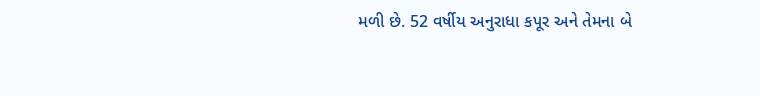મળી છે. 52 વર્ષીય અનુરાધા કપૂર અને તેમના બે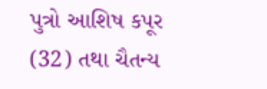પુત્રો આશિષ કપૂર (32) તથા ચૈતન્ય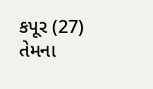કપૂર (27) તેમના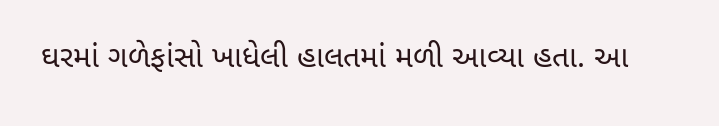ઘરમાં ગળેફાંસો ખાધેલી હાલતમાં મળી આવ્યા હતા. આ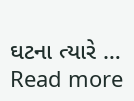ઘટના ત્યારે … Read more